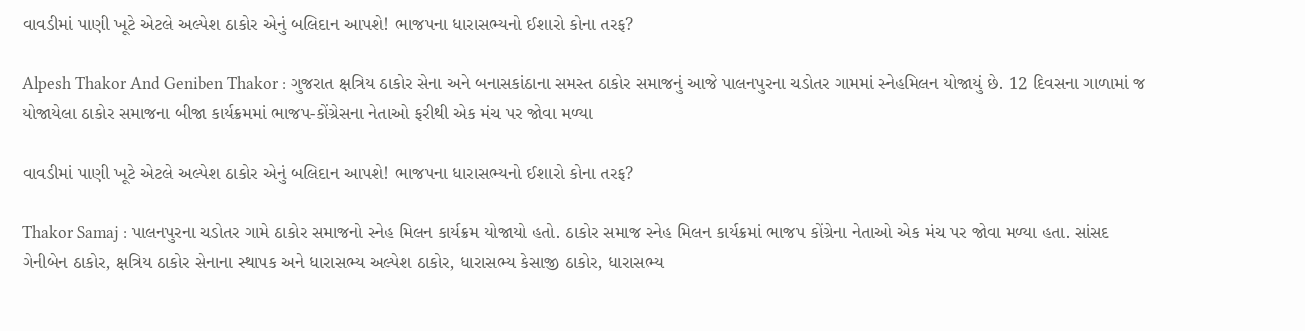વાવડીમાં પાણી ખૂટે એટલે અલ્પેશ ઠાકોર એનું બલિદાન આપશે! ભાજપના ધારાસભ્યનો ઈશારો કોના તરફ?

Alpesh Thakor And Geniben Thakor : ગુજરાત ક્ષત્રિય ઠાકોર સેના અને બનાસકાંઠાના સમસ્ત ઠાકોર સમાજનું આજે પાલનપુરના ચડોતર ગામમાં સ્નેહમિલન યોજાયું છે. 12 દિવસના ગાળામાં જ યોજાયેલા ઠાકોર સમાજના બીજા કાર્યક્રમમાં ભાજપ-કોંગ્રેસના નેતાઓ ફરીથી એક મંચ પર જોવા મળ્યા

વાવડીમાં પાણી ખૂટે એટલે અલ્પેશ ઠાકોર એનું બલિદાન આપશે! ભાજપના ધારાસભ્યનો ઈશારો કોના તરફ?

Thakor Samaj : પાલનપુરના ચડોતર ગામે ઠાકોર સમાજનો સ્નેહ મિલન કાર્યક્રમ યોજાયો હતો. ઠાકોર સમાજ સ્નેહ મિલન કાર્યક્રમાં ભાજપ કોંગ્રેના નેતાઓ એક મંચ પર જોવા મળ્યા હતા. સાંસદ ગેનીબેન ઠાકોર, ક્ષત્રિય ઠાકોર સેનાના સ્થાપક અને ધારાસભ્ય અલ્પેશ ઠાકોર, ધારાસભ્ય કેસાજી ઠાકોર, ધારાસભ્ય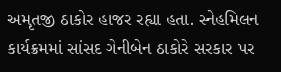અમૃતજી ઠાકોર હાજર રહ્યા હતા. સ્નેહમિલન કાર્યક્રમમાં સાંસદ ગેનીબેન ઠાકોરે સરકાર પર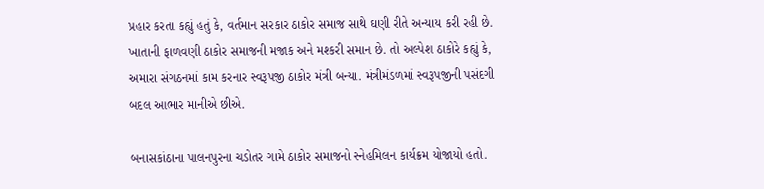પ્રહાર કરતા કહ્યું હતું કે, વર્તમાન સરકાર ઠાકોર સમાજ સાથે ઘણી રીતે અન્યાય કરી રહી છે. ખાતાની ફાળવણી ઠાકોર સમાજની મજાક અને મશ્કરી સમાન છે. તો અલ્પેશ ઠાકોરે કહ્યું કે, અમારા સંગઠનમાં કામ કરનાર સ્વરૂપજી ઠાકોર મંત્રી બન્યા. મંત્રીમંડળમાં સ્વરૂપજીની પસંદગી બદલ આભાર માનીએ છીએ.

બનાસકાંઠાના પાલનપુરના ચડોતર ગામે ઠાકોર સમાજનો સ્નેહમિલન કાર્યક્રમ યોજાયો હતો.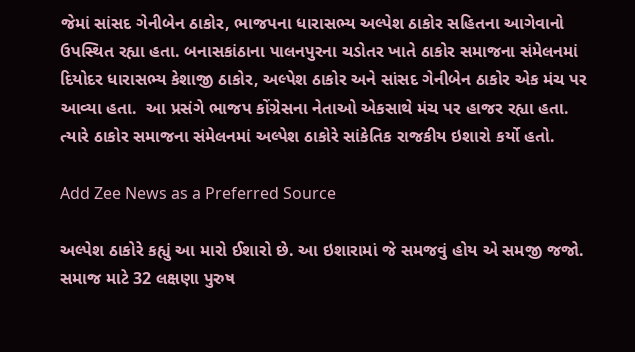જેમાં સાંસદ ગેનીબેન ઠાકોર, ભાજપના ધારાસભ્ય અલ્પેશ ઠાકોર સહિતના આગેવાનો ઉપસ્થિત રહ્યા હતા. બનાસકાંઠાના પાલનપુરના ચડોતર ખાતે ઠાકોર સમાજના સંમેલનમાં દિયોદર ધારાસભ્ય કેશાજી ઠાકોર, અલ્પેશ ઠાકોર અને સાંસદ ગેનીબેન ઠાકોર એક મંચ પર આવ્યા હતા.  આ પ્રસંગે ભાજપ કોંગ્રેસના નેતાઓ એકસાથે મંચ પર હાજર રહ્યા હતા. ત્યારે ઠાકોર સમાજના સંમેલનમાં અલ્પેશ ઠાકોરે સાંકેતિક રાજકીય ઇશારો કર્યો હતો.

Add Zee News as a Preferred Source

અલ્પેશ ઠાકોરે કહ્યું આ મારો ઈશારો છે. આ ઇશારામાં જે સમજવું હોય એ સમજી જજો. સમાજ માટે 32 લક્ષણા પુરુષ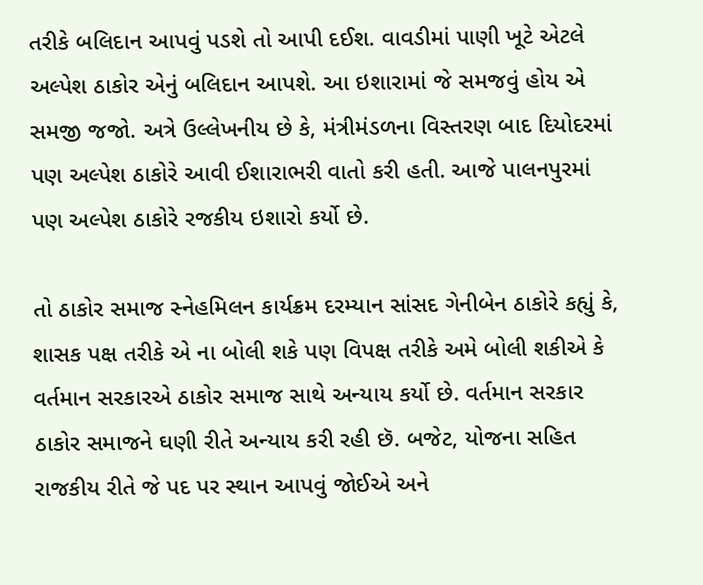તરીકે બલિદાન આપવું પડશે તો આપી દઈશ. વાવડીમાં પાણી ખૂટે એટલે અલ્પેશ ઠાકોર એનું બલિદાન આપશે. આ ઇશારામાં જે સમજવું હોય એ સમજી જજો. અત્રે ઉલ્લેખનીય છે કે, મંત્રીમંડળના વિસ્તરણ બાદ દિયોદરમાં પણ અલ્પેશ ઠાકોરે આવી ઈશારાભરી વાતો કરી હતી. આજે પાલનપુરમાં પણ અલ્પેશ ઠાકોરે રજકીય ઇશારો કર્યો છે.

તો ઠાકોર સમાજ સ્નેહમિલન કાર્યક્રમ દરમ્યાન સાંસદ ગેનીબેન ઠાકોરે કહ્યું કે, શાસક પક્ષ તરીકે એ ના બોલી શકે પણ વિપક્ષ તરીકે અમે બોલી શકીએ કે વર્તમાન સરકારએ ઠાકોર સમાજ સાથે અન્યાય કર્યો છે. વર્તમાન સરકાર ઠાકોર સમાજને ઘણી રીતે અન્યાય કરી રહી છૅ. બજેટ, યોજના સહિત રાજકીય રીતે જે પદ પર સ્થાન આપવું જોઈએ અને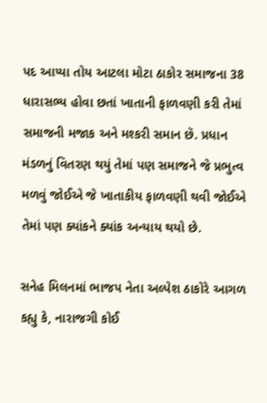પદ આપ્યા તોય આટલા મોટા ઠાકોર સમાજના 38 ધારાસભ્ય હોવા છતાં ખાતાની ફાળવણી કરી તેમાં સમાજની મજાક અને મશ્કરી સમાન છૅ. પ્રધાન મંડળનું વિતરણ થયું તેમાં પણ સમાજને જે પ્રભુત્વ મળવું જોઈએ જે ખાતાકીય ફાળવણી થવી જોઈએ તેમાં પણ ક્યાંકને ક્યાંક અન્યાય થયો છે.

સનેહ મિલનમાં ભાજપ નેતા અલ્પેશ ઠાકોરે આગળ કહ્યુ કે, નારાજગી કોઈ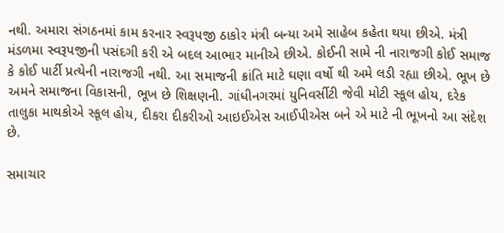નથી. અમારા સંગઠનમાં કામ કરનાર સ્વરૂપજી ઠાકોર મંત્રી બન્યા અમે સાહેબ કહેતા થયા છીએ. મંત્રી મંડળમા સ્વરૂપજીની પસંદગી કરી એ બદલ આભાર માનીએ છીએ. કોઈની સામે ની નારાજગી કોઈ સમાજ કે કોઈ પાર્ટી પ્રત્યેની નારાજગી નથી. આ સમાજની ક્રાંતિ માટે ઘણા વર્ષો થી અમે લડી રહ્યા છીએ. ભૂખ છે અમને સમાજના વિકાસની, ભૂખ છે શિક્ષણની. ગાંધીનગરમાં યુનિવર્સીટી જેવી મોટી સ્કૂલ હોય, દરેક તાલુકા માથકોએ સ્કૂલ હોય, દીકરા દીકરીઓ આઇઈએસ આઈપીએસ બને એ માટે ની ભૂખનો આ સંદેશ છે.

સમાચાર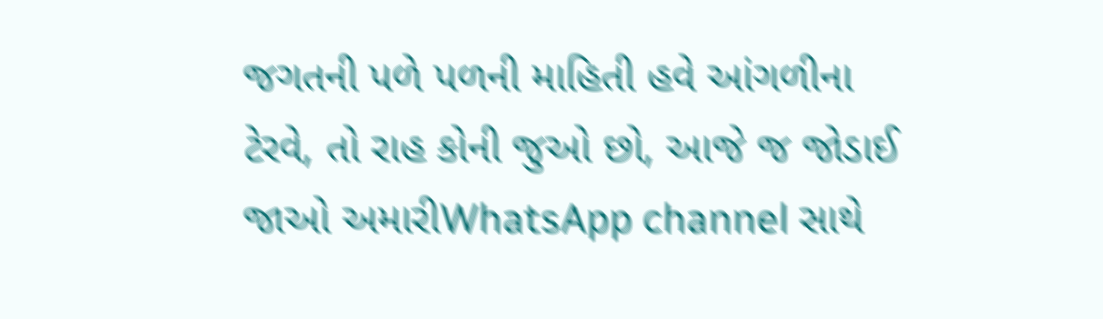જગતની પળે પળની માહિતી હવે આંગળીના ટેરવે, તો રાહ કોની જુઓ છો, આજે જ જોડાઈ જાઓ અમારીWhatsApp channel સાથે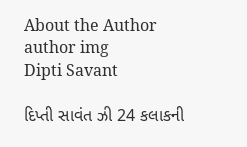About the Author
author img
Dipti Savant

દિપ્તી સાવંત ઝી 24 કલાકની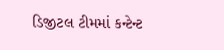ડિજીટલ ટીમમાં કન્ટેન્ટ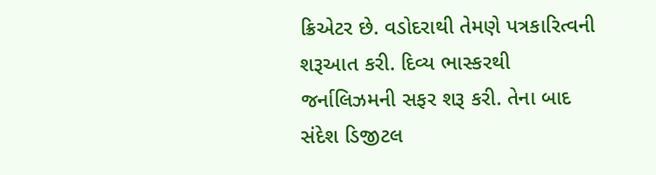ક્રિએટર છે. વડોદરાથી તેમણે પત્રકારિત્વની શરૂઆત કરી. દિવ્ય ભાસ્કરથી જર્નાલિઝમની સફર શરૂ કરી. તેના બાદ સંદેશ ડિજીટલ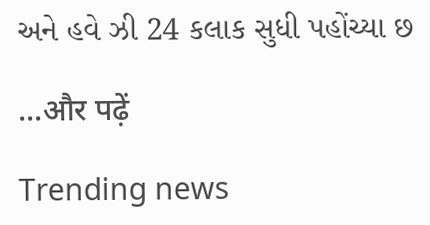અને હવે ઝી 24 કલાક સુધી પહોંચ્યા છ

...और पढ़ें

Trending news